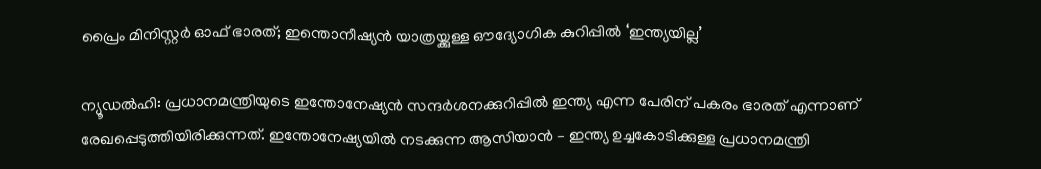പ്രൈം മിനിസ്റ്റര്‍ ഓഫ് ഭാരത്; ഇന്തൊനീഷ്യന്‍ യാത്രയ്ക്കുള്ള ഔദ്യോഗിക കുറിപ്പില്‍ ‘ഇന്ത്യയില്ല’

ന്യൂഡല്‍ഹി: പ്രധാനമന്ത്രിയുടെ ഇന്തോനേഷ്യന്‍ സന്ദര്‍ശനക്കുറിപ്പില്‍ ഇന്ത്യ എന്ന പേരിന് പകരം ഭാരത് എന്നാണ് രേഖപ്പെടുത്തിയിരിക്കുന്നത്. ഇന്തോനേഷ്യയില്‍ നടക്കുന്ന ആസിയാന്‍ – ഇന്ത്യ ഉച്ചകോടിക്കുള്ള പ്രധാനമന്ത്രി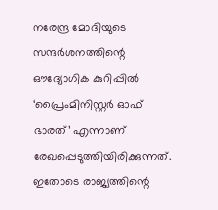നരേന്ദ്ര മോദിയുടെ സന്ദര്‍ശനത്തിന്റെ ഔദ്യോഗിക കുറിപ്പില്‍ ‘പ്രൈംമിനിസ്റ്റര്‍ ഓഫ് ഭാരത്’ എന്നാണ് രേഖപ്പെടുത്തിയിരിക്കുന്നത്. ഇതോടെ രാജ്യത്തിന്റെ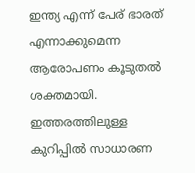ഇന്ത്യ എന്ന് പേര് ഭാരത് എന്നാക്കുമെന്ന ആരോപണം കൂടുതല്‍ ശക്തമായി. ഇത്തരത്തിലുള്ള കുറിപ്പില്‍ സാധാരണ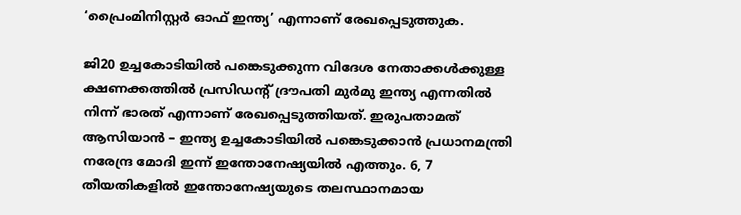‘പ്രൈംമിനിസ്റ്റര്‍ ഓഫ് ഇന്ത്യ’ എന്നാണ് രേഖപ്പെടുത്തുക.

ജി20 ഉച്ചകോടിയില്‍ പങ്കെടുക്കുന്ന വിദേശ നേതാക്കള്‍ക്കുള്ള ക്ഷണക്കത്തില്‍ പ്രസിഡന്റ് ദ്രൗപതി മുര്‍മു ഇന്ത്യ എന്നതില്‍ നിന്ന് ഭാരത് എന്നാണ് രേഖപ്പെടുത്തിയത്. ഇരുപതാമത് ആസിയാന്‍ – ഇന്ത്യ ഉച്ചകോടിയില്‍ പങ്കെടുക്കാന്‍ പ്രധാനമന്ത്രി നരേന്ദ്ര മോദി ഇന്ന് ഇന്തോനേഷ്യയില്‍ എത്തും. 6, 7 തീയതികളില്‍ ഇന്തോനേഷ്യയുടെ തലസ്ഥാനമായ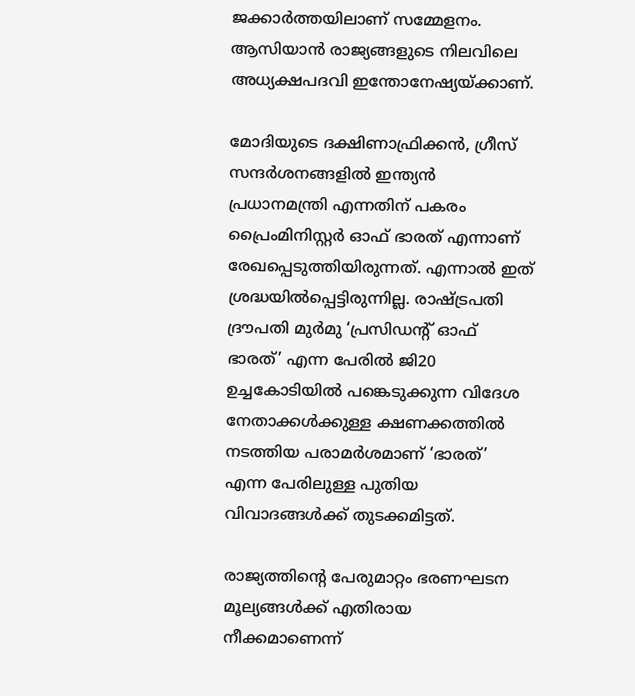ജക്കാര്‍ത്തയിലാണ് സമ്മേളനം. ആസിയാന്‍ രാജ്യങ്ങളുടെ നിലവിലെ അധ്യക്ഷപദവി ഇന്തോനേഷ്യയ്ക്കാണ്.

മോദിയുടെ ദക്ഷിണാഫ്രിക്കന്‍, ഗ്രീസ് സന്ദര്‍ശനങ്ങളില്‍ ഇന്ത്യന്‍ പ്രധാനമന്ത്രി എന്നതിന് പകരം പ്രൈംമിനിസ്റ്റര്‍ ഓഫ് ഭാരത് എന്നാണ് രേഖപ്പെടുത്തിയിരുന്നത്. എന്നാല്‍ ഇത് ശ്രദ്ധയില്‍പ്പെട്ടിരുന്നില്ല. രാഷ്ട്രപതി ദ്രൗപതി മുര്‍മു ‘പ്രസിഡന്റ് ഓഫ് ഭാരത്’ എന്ന പേരില്‍ ജി20 ഉച്ചകോടിയില്‍ പങ്കെടുക്കുന്ന വിദേശ നേതാക്കള്‍ക്കുള്ള ക്ഷണക്കത്തില്‍ നടത്തിയ പരാമര്‍ശമാണ് ‘ഭാരത്’ എന്ന പേരിലുള്ള പുതിയ വിവാദങ്ങള്‍ക്ക് തുടക്കമിട്ടത്.

രാജ്യത്തിന്റെ പേരുമാറ്റം ഭരണഘടന മൂല്യങ്ങള്‍ക്ക് എതിരായ നീക്കമാണെന്ന്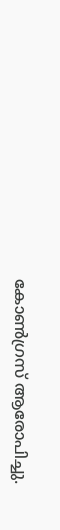കോണ്‍ഗ്രസ് ആരോപിച്ചു.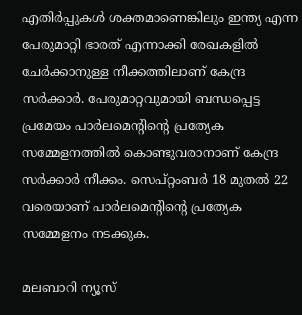എതിര്‍പ്പുകള്‍ ശക്തമാണെങ്കിലും ഇന്ത്യ എന്ന പേരുമാറ്റി ഭാരത് എന്നാക്കി രേഖകളില്‍ ചേര്‍ക്കാനുള്ള നീക്കത്തിലാണ് കേന്ദ്ര സര്‍ക്കാര്‍. പേരുമാറ്റവുമായി ബന്ധപ്പെട്ട പ്രമേയം പാര്‍ലമെന്റിന്റെ പ്രത്യേക സമ്മേളനത്തില്‍ കൊണ്ടുവരാനാണ് കേന്ദ്ര സര്‍ക്കാര്‍ നീക്കം. സെപ്റ്റംബര്‍ 18 മുതല്‍ 22 വരെയാണ് പാര്‍ലമെന്റിന്റെ പ്രത്യേക സമ്മേളനം നടക്കുക.

മലബാറി ന്യൂസ്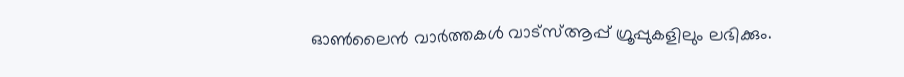ഓണ്‍ലൈന്‍ വാര്‍ത്തകള്‍ വാട്‌സ്ആപ്പ് ഗ്രൂപ്പുകളിലും ലഭിക്കും.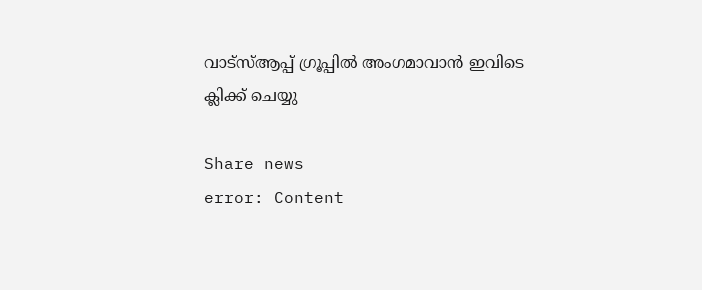വാട്‌സ്ആപ്പ് ഗ്രൂപ്പില്‍ അംഗമാവാന്‍ ഇവിടെ ക്ലിക്ക് ചെയ്യു

Share news
error: Content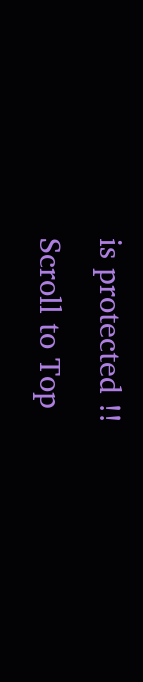is protected !!
Scroll to Top